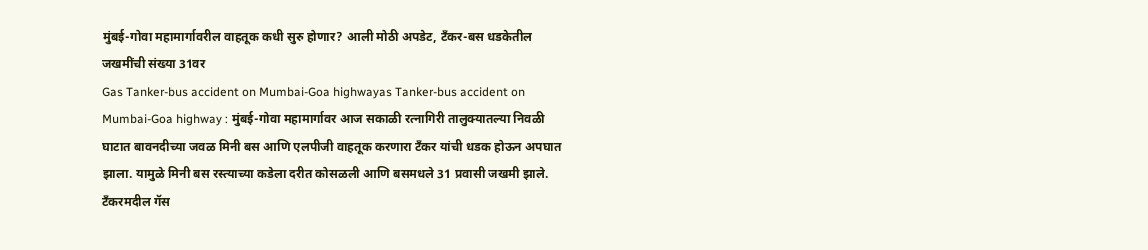मुंबई-गोवा महामार्गावरील वाहतूक कधी सुरु होणार? आली मोठी अपडेट, टँकर-बस धडकेतील जखमींची संख्या 31वर
Gas Tanker-bus accident on Mumbai-Goa highwayas Tanker-bus accident on Mumbai-Goa highway : मुंबई-गोवा महामार्गावर आज सकाळी रत्नागिरी तालुक्यातल्या निवळी घाटात बावनदीच्या जवळ मिनी बस आणि एलपीजी वाहतूक करणारा टँकर यांची धडक होऊन अपघात झाला. यामुळे मिनी बस रस्त्याच्या कडेला दरीत कोसळली आणि बसमधले 31 प्रवासी जखमी झाले. टँकरमदील गॅस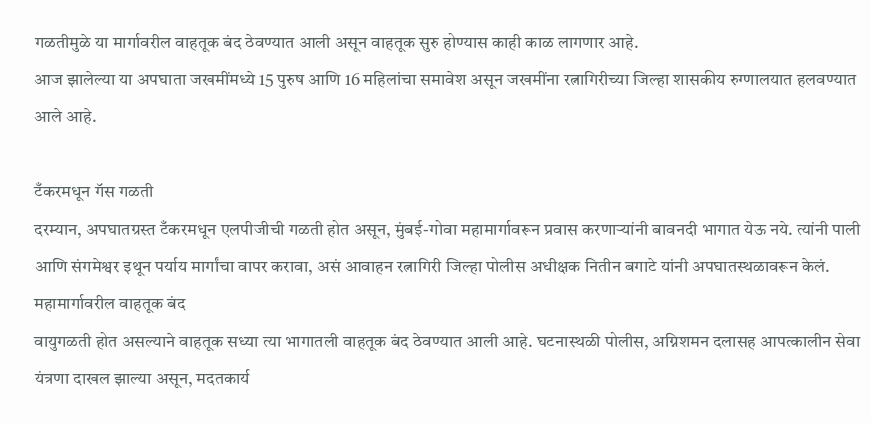गळतीमुळे या मार्गावरील वाहतूक बंद ठेवण्यात आली असून वाहतूक सुरु होण्यास काही काळ लागणार आहे.
आज झालेल्या या अपघाता जखमींमध्ये 15 पुरुष आणि 16 महिलांचा समावेश असून जखमींना रत्नागिरीच्या जिल्हा शासकीय रुग्णालयात हलवण्यात आले आहे.

टँकरमधून गॅस गळती
दरम्यान, अपघातग्रस्त टँकरमधून एलपीजीची गळती होत असून, मुंबई-गोवा महामार्गावरून प्रवास करणाऱ्यांनी बावनदी भागात येऊ नये. त्यांनी पाली आणि संगमेश्वर इथून पर्याय मार्गांचा वापर करावा, असं आवाहन रत्नागिरी जिल्हा पोलीस अधीक्षक नितीन बगाटे यांनी अपघातस्थळावरून केलं.
महामार्गावरील वाहतूक बंद
वायुगळती होत असल्याने वाहतूक सध्या त्या भागातली वाहतूक बंद ठेवण्यात आली आहे. घटनास्थळी पोलीस, अग्निशमन दलासह आपत्कालीन सेवा यंत्रणा दाखल झाल्या असून, मदतकार्य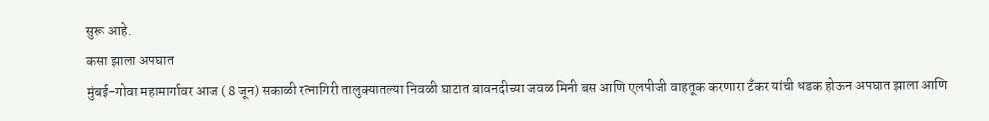सुरू आहे.
कसा झाला अपघात
मुंबई-गोवा महामार्गावर आज ( 8 जून) सकाळी रत्नागिरी तालुक्यातल्या निवळी घाटात बावनदीच्या जवळ मिनी बस आणि एलपीजी वाहतूक करणारा टँकर यांची धडक होऊन अपघात झाला आणि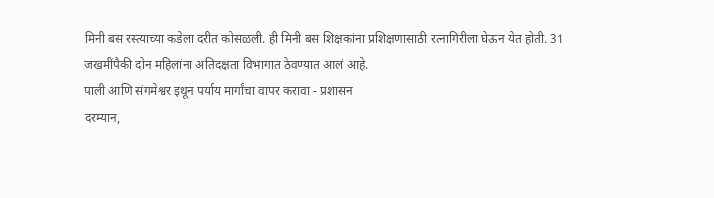मिनी बस रस्त्याच्या कडेला दरीत कोसळली. ही मिनी बस शिक्षकांना प्रशिक्षणासाठी रत्नागिरीला घेऊन येत होती. 31 जखमींपैकी दोन महिलांना अतिदक्षता विभागात ठेवण्यात आलं आहे.
पाली आणि संगमेश्वर इथून पर्याय मार्गांचा वापर करावा - प्रशासन
दरम्यान,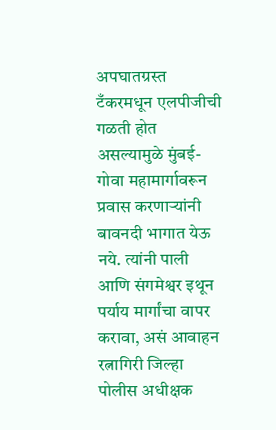अपघातग्रस्त टँकरमधून एलपीजीची गळती होत असल्यामुळे मुंबई-गोवा महामार्गावरून प्रवास करणाऱ्यांनी बावनदी भागात येऊ नये. त्यांनी पाली आणि संगमेश्वर इथून पर्याय मार्गांचा वापर करावा, असं आवाहन रत्नागिरी जिल्हा पोलीस अधीक्षक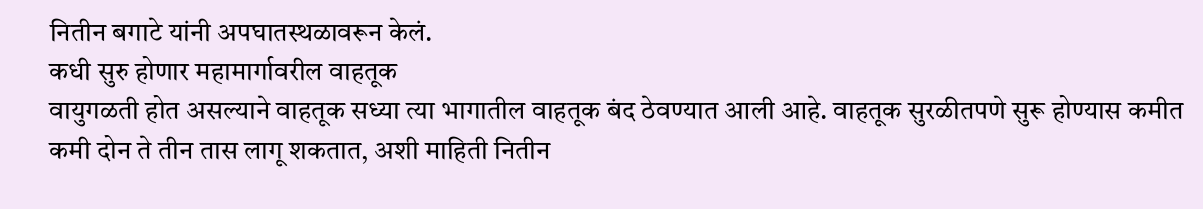नितीन बगाटे यांनी अपघातस्थळावरून केलं.
कधी सुरु होणार महामार्गावरील वाहतूक
वायुगळती होत असल्याने वाहतूक सध्या त्या भागातील वाहतूक बंद ठेवण्यात आली आहे. वाहतूक सुरळीतपणे सुरू होण्यास कमीत कमी दोन ते तीन तास लागू शकतात, अशी माहिती नितीन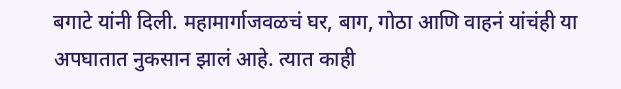बगाटे यांनी दिली. महामार्गाजवळचं घर, बाग, गोठा आणि वाहनं यांचंही या अपघातात नुकसान झालं आहे. त्यात काही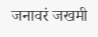जनावरं जखमी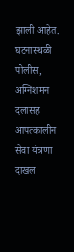झाली आहेत. घटनास्थळी पोलीस, अग्निशमन दलासह आपत्कालीन सेवा यंत्रणा दाखल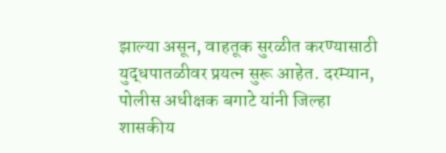झाल्या असून, वाहतूक सुरळीत करण्यासाठी युद्धपातळीवर प्रयत्न सुरू आहेत. दरम्यान, पोलीस अधीक्षक बगाटे यांनी जिल्हा शासकीय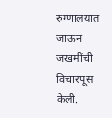रुग्णालयात जाऊन जखमींची विचारपूस केली.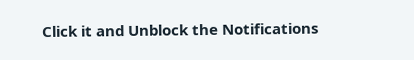Click it and Unblock the Notifications